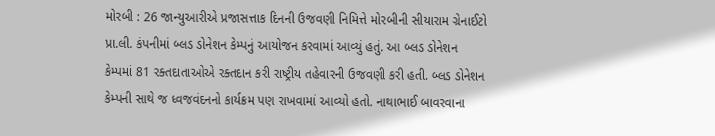મોરબી : 26 જાન્યુઆરીએ પ્રજાસત્તાક દિનની ઉજવણી નિમિત્તે મોરબીની સીયારામ ગ્રેનાઈટો પ્રા.લી. કંપનીમાં બ્લડ ડોનેશન કેમ્પનું આયોજન કરવામાં આવ્યું હતું. આ બ્લડ ડોનેશન કેમ્પમાં 81 રક્તદાતાઓએ રક્તદાન કરી રાષ્ટ્રીય તહેવારની ઉજવણી કરી હતી. બ્લડ ડોનેશન કેમ્પની સાથે જ ધ્વજવંદનનો કાર્યક્રમ પણ રાખવામાં આવ્યો હતો. નાથાભાઈ બાવરવાના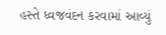હસ્તે ધ્વજવંદન કરવામાં આવ્યું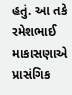હતું. આ તકે રમેશભાઈ માકાસણાએ પ્રાસંગિક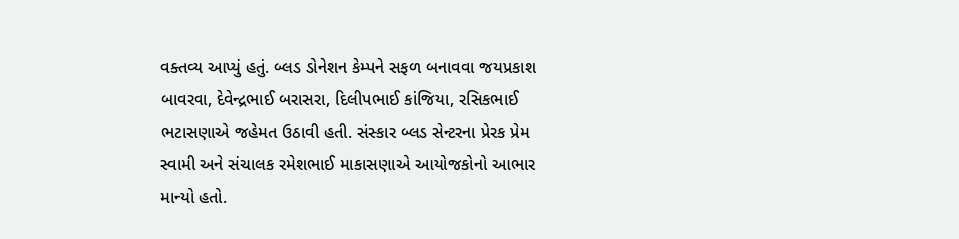વક્તવ્ય આપ્યું હતું. બ્લડ ડોનેશન કેમ્પને સફળ બનાવવા જયપ્રકાશ બાવરવા, દેવેન્દ્રભાઈ બરાસરા, દિલીપભાઈ કાંજિયા, રસિકભાઈ ભટાસણાએ જહેમત ઉઠાવી હતી. સંસ્કાર બ્લડ સેન્ટરના પ્રેરક પ્રેમ સ્વામી અને સંચાલક રમેશભાઈ માકાસણાએ આયોજકોનો આભાર માન્યો હતો.